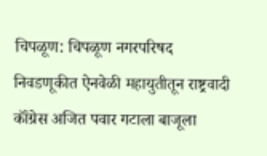चिपळूण: चिपळूण नगरपरिषद निवडणूकीत ऐनवेळी महायुतीतून राष्ट्रवादी कॉंग्रेस अजित पवार गटाला बाजूला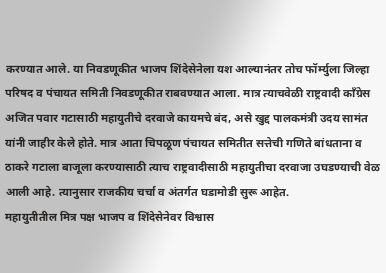करण्यात आले. या निवडणूकीत भाजप शिंदेसेनेला यश आल्यानंतर तोच फॉर्म्युला जिल्हा परिषद व पंचायत समिती निवडणूकीत राबवण्यात आला. मात्र त्याचवेळी राष्ट्रवादी कॉंग्रेस अजित पवार गटासाठी महायुतीचे दरवाजे कायमचे बंद, असे खुद्द पालकमंत्री उदय सामंत यांनी जाहीर केले होते. मात्र आता चिपळूण पंचायत समितीत सत्तेची गणिते बांधताना व ठाकरे गटाला बाजूला करण्यासाठी त्याच राष्ट्रवादीसाठी महायुतीचा दरवाजा उघडण्याची वेळ आली आहे. त्यानुसार राजकीय चर्चा व अंतर्गत घडामोडी सुरू आहेत.
महायुतीतील मित्र पक्ष भाजप व शिंदेसेनेवर विश्वास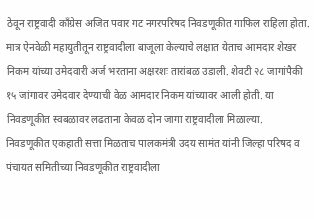ठेवून राष्ट्रवादी कॉंग्रेस अजित पवार गट नगरपरिषद निवडणूकीत गाफिल राहिला होता. मात्र ऐनवेळी महायुतीतून राष्ट्रवादीला बाजूला केल्याचे लक्षात येताच आमदार शेखर निकम यांच्या उमेदवारी अर्ज भरताना अक्षरशः तारांबळ उडाली. शेवटी २८ जागांपैकी १५ जांगावर उमेदवार देण्याची वेळ आमदार निकम यांच्यावर आली होती. या निवडणूकीत स्वबळावर लढताना केवळ दोन जागा राष्ट्रवादीला मिळाल्या.
निवडणूकीत एकहाती सत्ता मिळताच पालकमंत्री उदय सामंत यांनी जिल्हा परिषद व पंचायत समितीच्या निवडणूकीत राष्ट्रवादीला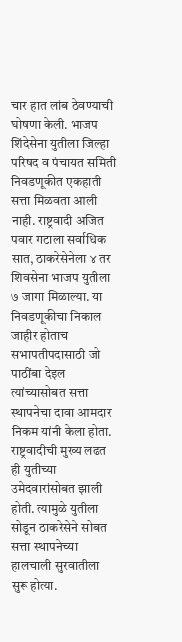चार हात लांब ठेवण्याची घोषणा केली. भाजप शिंदेसेना युतीला जिल्हा परिषद व पंचायत समिती निवडणूकीत एकहाती सत्ता मिळवता आली नाही. राष्ट्रवादी अजित पवार गटाला सर्वाधिक सात, ठाकरेसेनेला ४ तर शिवसेना भाजप युतीला ७ जागा मिळाल्या. या निवडणूकीचा निकाल जाहीर होताच सभापतीपदासाठी जो पाठींबा देइल त्यांच्यासोबत सत्ता स्थापनेचा दावा आमदार निकम यांनी केला होता.
राष्ट्रवादीची मुख्य लढत ही युतीच्या उमेदवारांसोबत झाली होती. त्यामुळे युतीला सोडून ठाकरेसेने सोबत सत्ता स्थापनेच्या हालचाली सुरवातीला सुरू होत्या.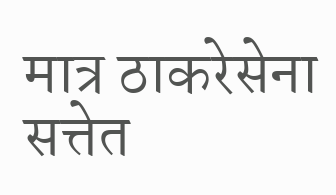मात्र ठाकरेसेना सत्तेत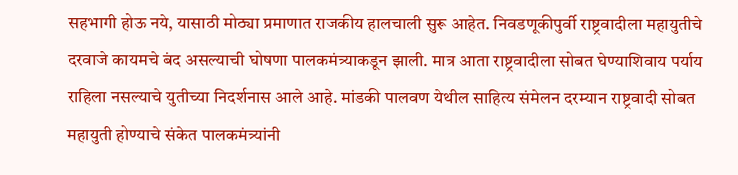सहभागी होऊ नये, यासाठी मोठ्या प्रमाणात राजकीय हालचाली सुरू आहेत. निवडणूकीपुर्वी राष्ट्रवादीला महायुतीचे दरवाजे कायमचे बंद असल्याची घोषणा पालकमंत्र्याकडून झाली. मात्र आता राष्ट्रवादीला सोबत घेण्याशिवाय पर्याय राहिला नसल्याचे युतीच्या निदर्शनास आले आहे. मांडकी पालवण येथील साहित्य संमेलन दरम्यान राष्ट्रवादी सोबत महायुती होण्याचे संकेत पालकमंत्र्यांनी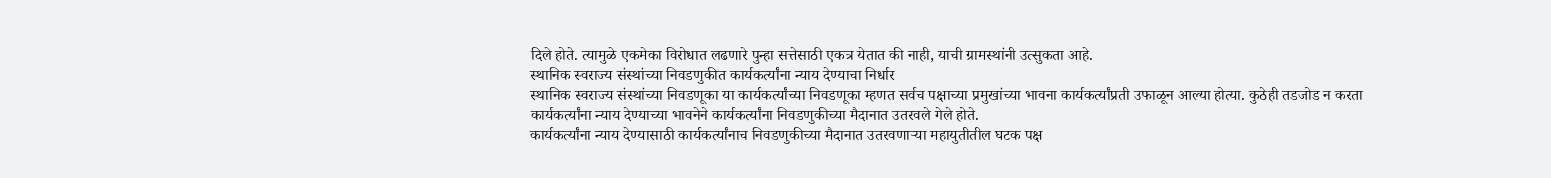दिले होते. त्यामुळे एकमेका विरोधात लढणारे पुन्हा सत्तेसाठी एकत्र येतात की नाही, याची ग्रामस्थांनी उत्सुकता आहे.
स्थानिक स्वराज्य संस्थांच्या निवडणुकीत कार्यकर्त्यांना न्याय देण्याचा निर्धार
स्थानिक स्वराज्य संस्थांच्या निवडणूका या कार्यकर्त्यांच्या निवडणूका म्हणत सर्वच पक्षाच्या प्रमुखांच्या भावना कार्यकर्त्यांप्रती उफाळून आल्या होत्या. कुठेही तडजोड न करता कार्यकर्त्यांना न्याय देण्याच्या भावनेने कार्यकर्त्यांना निवडणुकीच्या मैदानात उतरवले गेले होते.
कार्यकर्त्यांना न्याय देण्यासाठी कार्यकर्त्यांनाच निवडणुकीच्या मैदानात उतरवणाऱ्या महायुतीतील घटक पक्ष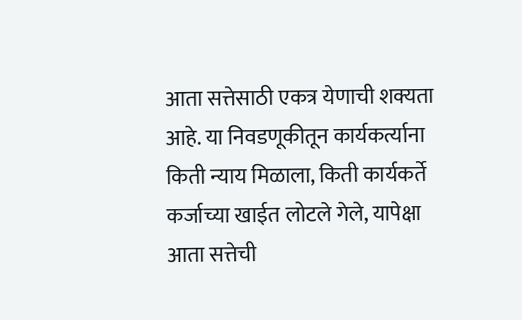आता सत्तेसाठी एकत्र येणाची शक्यता आहे. या निवडणूकीतून कार्यकर्त्याना किती न्याय मिळाला, किती कार्यकर्ते कर्जाच्या खाईत लोटले गेले, यापेक्षा आता सत्तेची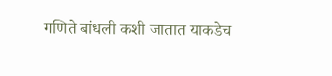गणिते बांधली कशी जातात याकडेच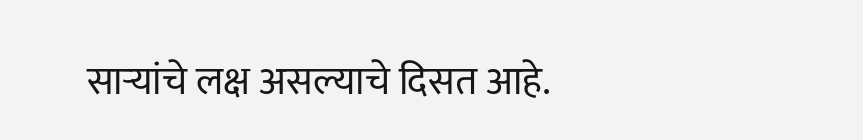साऱ्यांचे लक्ष असल्याचे दिसत आहे.